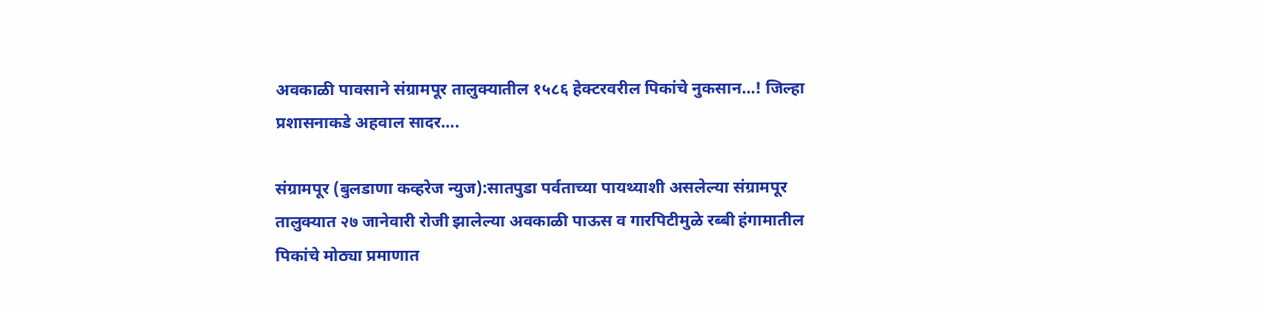अवकाळी पावसाने संग्रामपूर तालुक्यातील १५८६ हेक्टरवरील पिकांचे नुकसान…! जिल्हा प्रशासनाकडे अहवाल सादर….

संग्रामपूर (बुलडाणा कव्हरेज न्युज):सातपुडा पर्वताच्या पायथ्याशी असलेल्या संग्रामपूर तालुक्यात २७ जानेवारी रोजी झालेल्या अवकाळी पाऊस व गारपिटीमुळे रब्बी हंगामातील पिकांचे मोठ्या प्रमाणात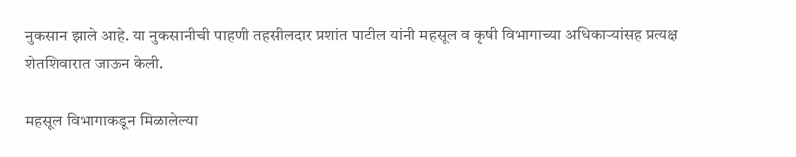नुकसान झाले आहे. या नुकसानीची पाहणी तहसीलदार प्रशांत पाटील यांनी महसूल व कृषी विभागाच्या अधिकाऱ्यांसह प्रत्यक्ष शेतशिवारात जाऊन केली.

महसूल विभागाकडून मिळालेल्या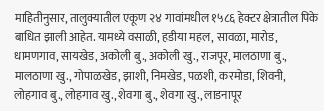माहितीनुसार, तालुक्यातील एकूण २४ गावांमधील १५८६ हेक्टर क्षेत्रातील पिके बाधित झाली आहेत. यामध्ये वसाळी, हडीया महल, सावळा, मारोड, धामणगाव, सायखेड, अकोली बु., अकोली खु., राजपूर, मालठाणा बु., मालठाणा खु., गोपाळखेड, झाशी, निमखेड, पळशी, करमोडा, शिवनी, लोहगाव बु., लोहगाव खु., शेवगा बु., शेवगा खु., लाडनापूर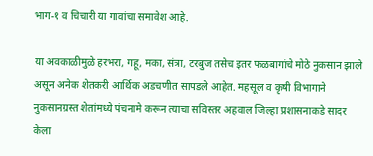भाग-१ व चिचारी या गावांचा समावेश आहे.

या अवकाळीमुळे हरभरा, गहू, मका, संत्रा, टरबुज तसेच इतर फळबागांचे मोठे नुकसान झाले असून अनेक शेतकरी आर्थिक अडचणीत सापडले आहेत. महसूल व कृषी विभागाने नुकसानग्रस्त शेतांमध्ये पंचनामे करून त्याचा सविस्तर अहवाल जिल्हा प्रशासनाकडे सादर केला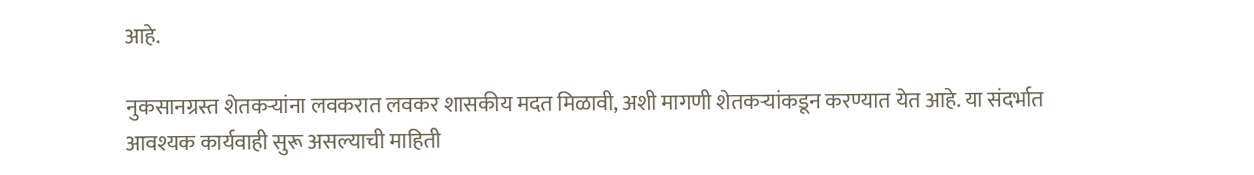आहे.

नुकसानग्रस्त शेतकऱ्यांना लवकरात लवकर शासकीय मदत मिळावी, अशी मागणी शेतकऱ्यांकडून करण्यात येत आहे. या संदर्भात आवश्यक कार्यवाही सुरू असल्याची माहिती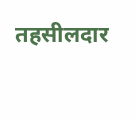तहसीलदार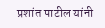प्रशांत पाटील यांनी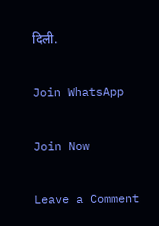दिली.

Join WhatsApp

Join Now

Leave a Comment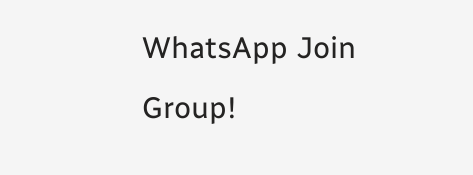WhatsApp Join Group!